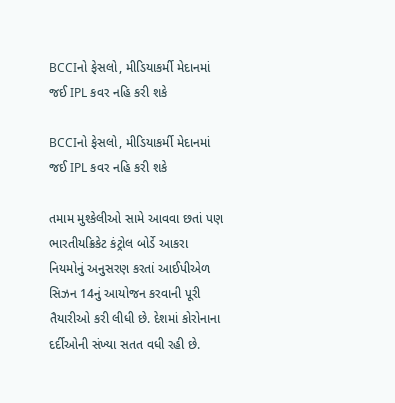BCCIનો ફેસલો, મીડિયાકર્મી મેદાનમાં જઈ IPL કવર નહિ કરી શકે

BCCIનો ફેસલો, મીડિયાકર્મી મેદાનમાં જઈ IPL કવર નહિ કરી શકે

તમામ મુશ્કેલીઓ સામે આવવા છતાં પણ ભારતીયક્રિકેટ કંટ્રોલ બોર્ડે આકરા નિયમોનું અનુસરણ કરતાં આઈપીએળ સિઝન 14નું આયોજન કરવાની પૂરી તૈયારીઓ કરી લીધી છે. દેશમાં કોરોનાના દર્દીઓની સંખ્યા સતત વધી રહી છે.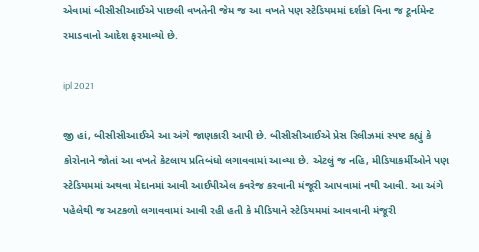એવામાં બીસીસીઆઈએ પાછલી વખતેની જેમ જ આ વખતે પણ સ્ટેડિયમમાં દર્શકો વિના જ ટૂર્નામેન્ટ રમાડવાનો આદેશ ફરમાવ્યો છે.

ipl 2021

જી હાં, બીસીસીઆઈએ આ અંગે જાણકારી આપી છે. બીસીસીઆઈએ પ્રેસ રિલીઝમાં સ્પષ્ટ કહ્યું કે કોરોનાને જોતાં આ વખતે કેટલાય પ્રતિબંધો લગાવવામાં આવ્યા છે. એટલું જ નહિ, મીડિયાકર્મીઓને પણ સ્ટેડિયમમાં અથવા મેદાનમાં આવી આઈપીએલ કવરેજ કરવાની મંજૂરી આપવામાં નથી આવી. આ અંગે પહેલેથી જ અટકળો લગાવવામાં આવી રહી હતી કે મીડિયાને સ્ટેડિયમમાં આવવાની મંજૂરી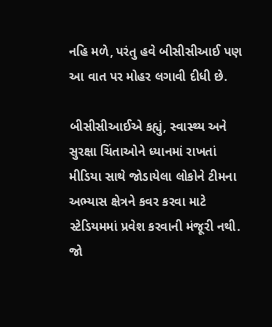નહિ મળે, પરંતુ હવે બીસીસીઆઈ પણ આ વાત પર મોહર લગાવી દીધી છે.

બીસીસીઆઈએ કહ્યું, સ્વાસ્થ્ય અને સુરક્ષા ચિંતાઓને ધ્યાનમાં રાખતાં મીડિયા સાથે જોડાયેલા લોકોને ટીમના અભ્યાસ ક્ષેત્રને કવર કરવા માટે સ્ટેડિયમમાં પ્રવેશ કરવાની મંજૂરી નથી. જો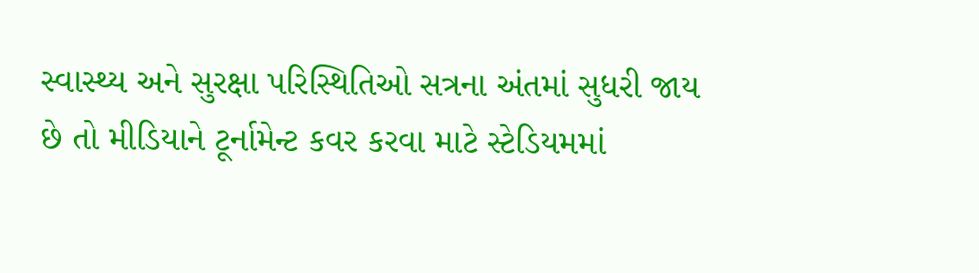સ્વાસ્થ્ય અને સુરક્ષા પરિસ્થિતિઓ સત્રના અંતમાં સુધરી જાય છે તો મીડિયાને ટૂર્નામેન્ટ કવર કરવા માટે સ્ટેડિયમમાં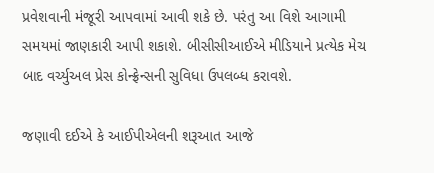પ્રવેશવાની મંજૂરી આપવામાં આવી શકે છે. પરંતુ આ વિશે આગામી સમયમાં જાણકારી આપી શકાશે. બીસીસીઆઈએ મીડિયાને પ્રત્યેક મેચ બાદ વર્ચ્યુઅલ પ્રેસ કોન્ફ્રેન્સની સુવિધા ઉપલબ્ધ કરાવશે.

જણાવી દઈએ કે આઈપીએલની શરૂઆત આજે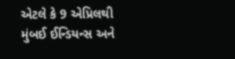એટલે કે 9 એપ્રિલથી મુંબઈ ઈન્ડિયન્સ અને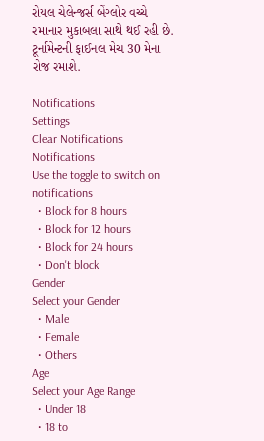રોયલ ચેલેન્જર્સ બેંગ્લોર વચ્ચે રમાનાર મુકાબલા સાથે થઈ રહી છે. ટૂર્નામેન્ટની ફાઈનલ મેચ 30 મેના રોજ રમાશે.

Notifications
Settings
Clear Notifications
Notifications
Use the toggle to switch on notifications
  • Block for 8 hours
  • Block for 12 hours
  • Block for 24 hours
  • Don't block
Gender
Select your Gender
  • Male
  • Female
  • Others
Age
Select your Age Range
  • Under 18
  • 18 to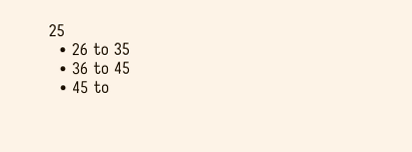25
  • 26 to 35
  • 36 to 45
  • 45 to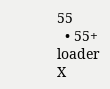55
  • 55+
loader
X